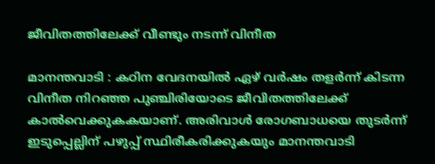ജീവിതത്തിലേക്ക് വീണ്ടും നടന്ന് വിനീത

മാനന്തവാടി : കഠിന വേദനയില്‍ ഏഴ് വര്‍ഷം തളര്‍ന്ന് കിടന്ന വിനീത നിറഞ്ഞ പുഞ്ചിരിയോടെ ജീവിതത്തിലേക്ക് കാല്‍വെക്കുകകയാണ്. അരിവാള്‍ രോഗബാധയെ തുടര്‍ന്ന് ഇടുപ്പെല്ലിന് പഴുപ്പ് സ്ഥിരീകരിക്കുകയും മാനന്തവാടി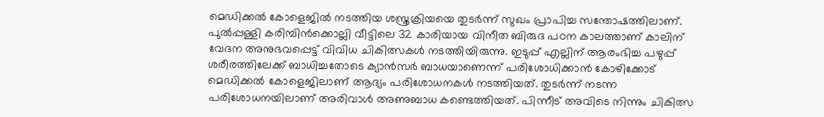മെഡിക്കല്‍ കോളെജില്‍ നടത്തിയ ശസ്ത്രക്രിയയെ തുടര്‍ന്ന് സുഖം പ്രാപിച്ച സന്തോഷത്തിലാണ്. പുല്‍പ്പള്ളി കരിമ്പിന്‍ക്കൊല്ലി വീട്ടിലെ 32 കാരിയായ വിനീത ബിരുദ പഠന കാലത്താണ് കാലിന് വേദന അനുഭവപ്പെട്ട് വിവിധ ചികിത്സകള്‍ നടത്തിയിരുന്നു. ഇടുപ്പ് എല്ലിന് ആരംഭിച്ച പഴുപ്പ് ശരീരത്തിലേക്ക് ബാധിച്ചതോടെ ക്യാന്‍സര്‍ ബാധയാണെന്ന് പരിശോധിക്കാന്‍ കോഴിക്കോട് മെഡിക്കല്‍ കോളെജിലാണ് ആദ്യം പരിശോധനകള്‍ നടത്തിയത്. തുടര്‍ന്ന് നടന്ന പരിശോധനയിലാണ് അരിവാള്‍ അണുബാധ കണ്ടെത്തിയത്. പിന്നീട് അവിടെ നിന്നും ചികിത്സ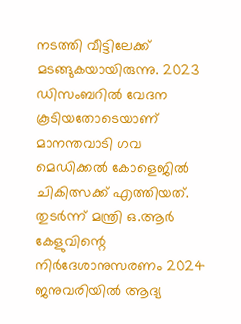നടത്തി വീട്ടിലേക്ക് മടങ്ങുകയായിരുന്നു. 2023 ഡിസംബറില്‍ വേദന കൂടിയതോടെയാണ് മാനന്തവാടി ഗവ മെഡിക്കല്‍ കോളെജില്‍ ചികിത്സക്ക് എത്തിയത്. തുടര്‍ന്ന് മന്ത്രി ഒ.ആര്‍ കേളുവിന്റെ നിര്‍ദേശാനുസരണം 2024 ജനുവരിയില്‍ ആദ്യ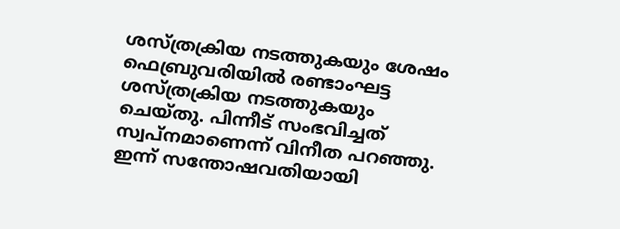ശസ്ത്രക്രിയ നടത്തുകയും ശേഷം ഫെബ്രുവരിയില്‍ രണ്ടാംഘട്ട ശസ്ത്രക്രിയ നടത്തുകയും ചെയ്തു. പിന്നീട് സംഭവിച്ചത് സ്വപ്നമാണെന്ന് വിനീത പറഞ്ഞു. ഇന്ന് സന്തോഷവതിയായി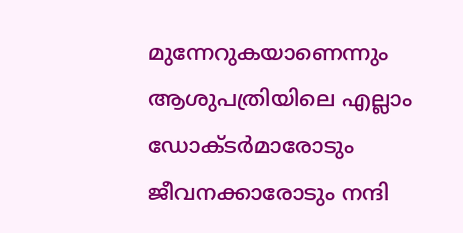മുന്നേറുകയാണെന്നും ആശുപത്രിയിലെ എല്ലാം ഡോക്ടര്‍മാരോടും ജീവനക്കാരോടും നന്ദി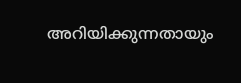അറിയിക്കുന്നതായും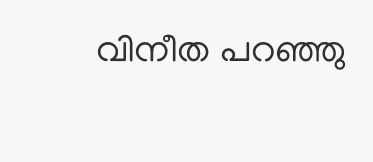വിനീത പറഞ്ഞു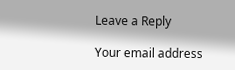Leave a Reply

Your email address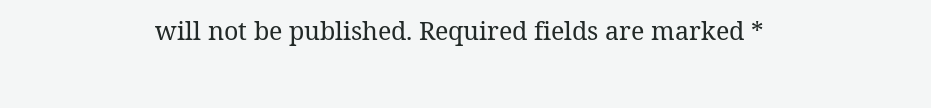will not be published. Required fields are marked *